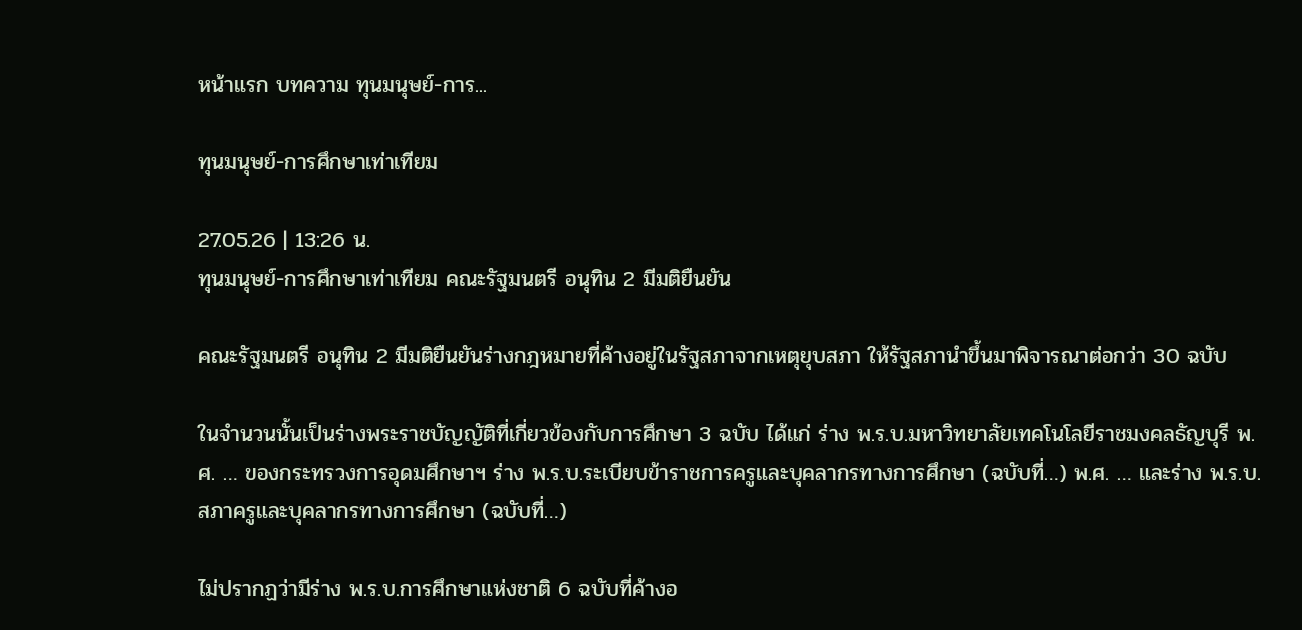หน้าแรก บทความ ทุนมนุษย์-การ...

ทุนมนุษย์-การศึกษาเท่าเทียม

27.05.26 | 13:26 น.
ทุนมนุษย์-การศึกษาเท่าเทียม คณะรัฐมนตรี อนุทิน 2 มีมติยืนยัน

คณะรัฐมนตรี อนุทิน 2 มีมติยืนยันร่างกฎหมายที่ค้างอยู่ในรัฐสภาจากเหตุยุบสภา ให้รัฐสภานำขึ้นมาพิจารณาต่อกว่า 30 ฉบับ

ในจำนวนนั้นเป็นร่างพระราชบัญญัติที่เกี่ยวข้องกับการศึกษา 3 ฉบับ ได้แก่ ร่าง พ.ร.บ.มหาวิทยาลัยเทคโนโลยีราชมงคลธัญบุรี พ.ศ. … ของกระทรวงการอุดมศึกษาฯ ร่าง พ.ร.บ.ระเบียบข้าราชการครูและบุคลากรทางการศึกษา (ฉบับที่…) พ.ศ. … และร่าง พ.ร.บ.สภาครูและบุคลากรทางการศึกษา (ฉบับที่…)

ไม่ปรากฏว่ามีร่าง พ.ร.บ.การศึกษาแห่งชาติ 6 ฉบับที่ค้างอ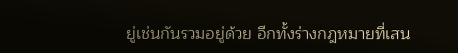ยู่เช่นกันรวมอยู่ด้วย อีกทั้งร่างกฎหมายที่เสน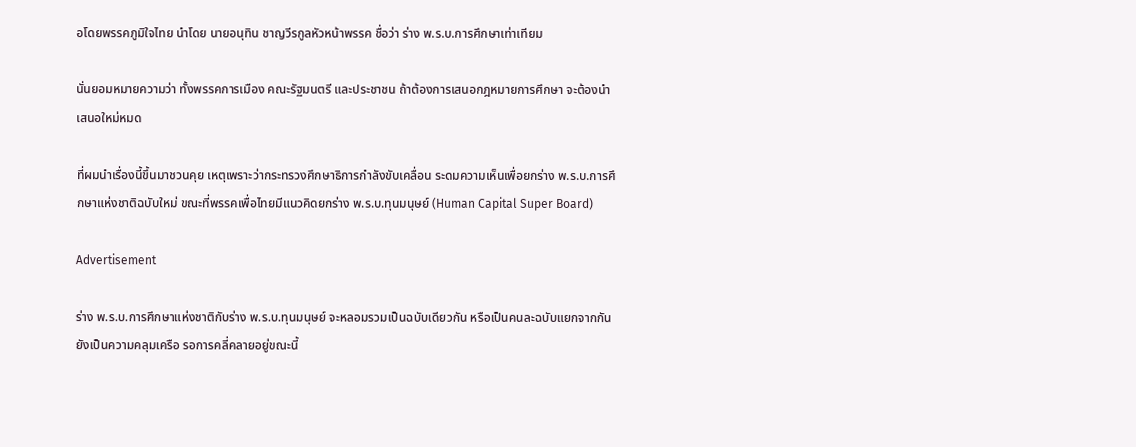อโดยพรรคภูมิใจไทย นำโดย นายอนุทิน ชาญวีรกูลหัวหน้าพรรค ชื่อว่า ร่าง พ.ร.บ.การศึกษาเท่าเทียม

นั่นยอมหมายความว่า ทั้งพรรคการเมือง คณะรัฐมนตรี และประชาชน ถ้าต้องการเสนอกฎหมายการศึกษา จะต้องนำเสนอใหม่หมด

ที่ผมนำเรื่องนี้ขึ้นมาชวนคุย เหตุเพราะว่ากระทรวงศึกษาธิการกำลังขับเคลื่อน ระดมความเห็นเพื่อยกร่าง พ.ร.บ.การศึกษาแห่งชาติฉบับใหม่ ขณะที่พรรคเพื่อไทยมีแนวคิดยกร่าง พ.ร.บ.ทุนมนุษย์ (Human Capital Super Board)

Advertisement

ร่าง พ.ร.บ.การศึกษาแห่งชาติกับร่าง พ.ร.บ.ทุนมนุษย์ จะหลอมรวมเป็นฉบับเดียวกัน หรือเป็นคนละฉบับแยกจากกัน ยังเป็นความคลุมเครือ รอการคลี่คลายอยู่ขณะนี้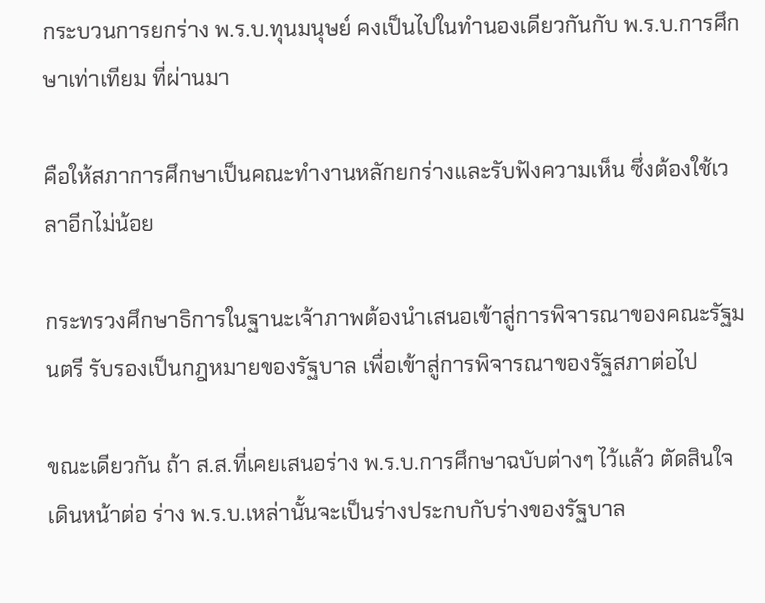กระบวนการยกร่าง พ.ร.บ.ทุนมนุษย์ คงเป็นไปในทำนองเดียวกันกับ พ.ร.บ.การศึกษาเท่าเทียม ที่ผ่านมา

คือให้สภาการศึกษาเป็นคณะทำงานหลักยกร่างและรับฟังความเห็น ซึ่งต้องใช้เวลาอีกไม่น้อย

กระทรวงศึกษาธิการในฐานะเจ้าภาพต้องนำเสนอเข้าสู่การพิจารณาของคณะรัฐมนตรี รับรองเป็นกฎหมายของรัฐบาล เพื่อเข้าสู่การพิจารณาของรัฐสภาต่อไป

ขณะเดียวกัน ถ้า ส.ส.ที่เคยเสนอร่าง พ.ร.บ.การศึกษาฉบับต่างๆ ไว้แล้ว ตัดสินใจเดินหน้าต่อ ร่าง พ.ร.บ.เหล่านั้นจะเป็นร่างประกบกับร่างของรัฐบาล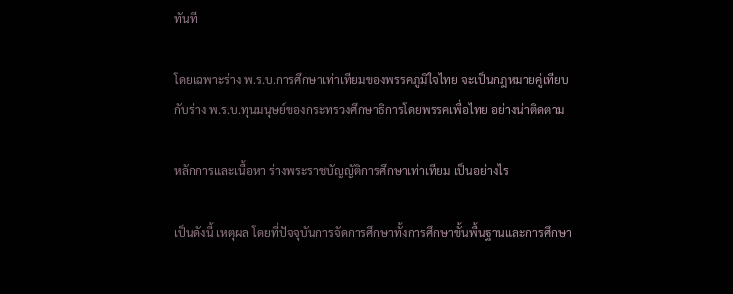ทันที

โดยเฉพาะร่าง พ.ร.บ.การศึกษาเท่าเทียมของพรรคภูมิใจไทย จะเป็นกฎหมายคู่เทียบกับร่าง พ.ร.บ.ทุนมนุษย์ของกระทรวงศึกษาธิการโดยพรรคเพื่อไทย อย่างน่าติดตาม

หลักการและเนื้อหา ร่างพระราชบัญญัติการศึกษาเท่าเทียม เป็นอย่างไร

เป็นดังนี้ เหตุผล โดยที่ปัจจุบันการจัดการศึกษาทั้งการศึกษาขั้นพื้นฐานและการศึกษา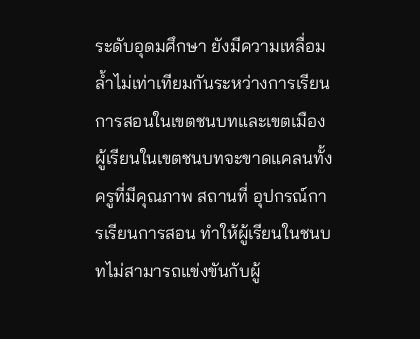ระดับอุดมศึกษา ยังมีความเหลื่อมล้ำไม่เท่าเทียมกันระหว่างการเรียนการสอนในเขตชนบทและเขตเมือง ผู้เรียนในเขตชนบทจะขาดแคลนทั้งครูที่มีคุณภาพ สถานที่ อุปกรณ์การเรียนการสอน ทำให้ผู้เรียนในชนบทไม่สามารถแข่งขันกับผู้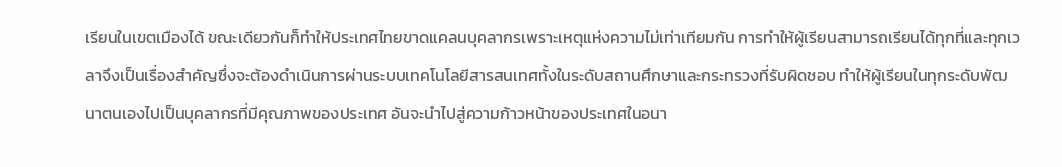เรียนในเขตเมืองได้ ขณะเดียวกันก็ทำให้ประเทศไทยขาดแคลนบุคลากรเพราะเหตุแห่งความไม่เท่าเทียมกัน การทำให้ผู้เรียนสามารถเรียนได้ทุกที่และทุกเวลาจึงเป็นเรื่องสำคัญซึ่งจะต้องดำเนินการผ่านระบบเทคโนโลยีสารสนเทศทั้งในระดับสถานศึกษาและกระทรวงที่รับผิดชอบ ทำให้ผู้เรียนในทุกระดับพัฒนาตนเองไปเป็นบุคลากรที่มีคุณภาพของประเทศ อันจะนำไปสู่ความก้าวหน้าของประเทศในอนา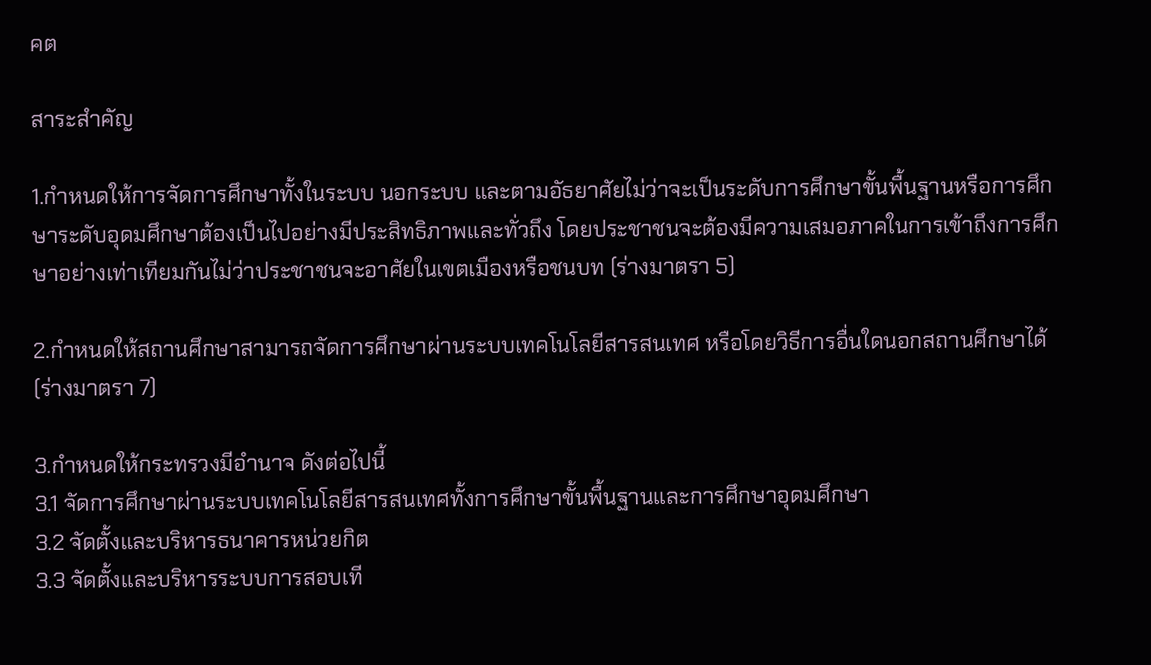คต

สาระสำคัญ

1.กำหนดให้การจัดการศึกษาทั้งในระบบ นอกระบบ และตามอัธยาศัยไม่ว่าจะเป็นระดับการศึกษาขั้นพื้นฐานหรือการศึกษาระดับอุดมศึกษาต้องเป็นไปอย่างมีประสิทธิภาพและทั่วถึง โดยประชาชนจะต้องมีความเสมอภาคในการเข้าถึงการศึกษาอย่างเท่าเทียมกันไม่ว่าประชาชนจะอาศัยในเขตเมืองหรือชนบท (ร่างมาตรา 5)

2.กำหนดให้สถานศึกษาสามารถจัดการศึกษาผ่านระบบเทคโนโลยีสารสนเทศ หรือโดยวิธีการอื่นใดนอกสถานศึกษาได้ (ร่างมาตรา 7)

3.กำหนดให้กระทรวงมีอำนาจ ดังต่อไปนี้
3.1 จัดการศึกษาผ่านระบบเทคโนโลยีสารสนเทศทั้งการศึกษาขั้นพื้นฐานและการศึกษาอุดมศึกษา
3.2 จัดตั้งและบริหารธนาคารหน่วยกิต
3.3 จัดตั้งและบริหารระบบการสอบเที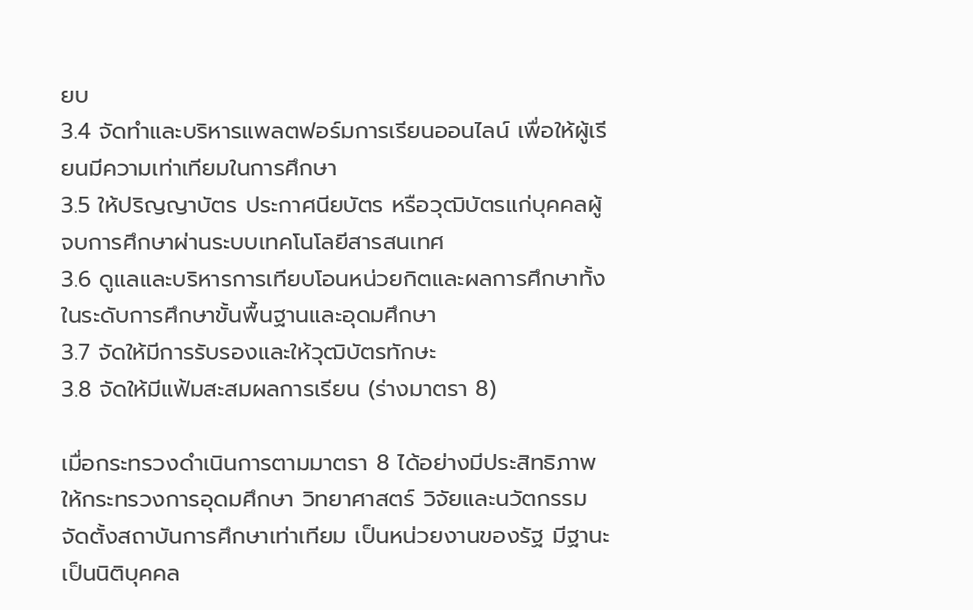ยบ
3.4 จัดทำและบริหารแพลตฟอร์มการเรียนออนไลน์ เพื่อให้ผู้เรียนมีความเท่าเทียมในการศึกษา
3.5 ให้ปริญญาบัตร ประกาศนียบัตร หรือวุฒิบัตรแก่บุคคลผู้จบการศึกษาผ่านระบบเทคโนโลยีสารสนเทศ
3.6 ดูแลและบริหารการเทียบโอนหน่วยกิตและผลการศึกษาทั้งในระดับการศึกษาขั้นพื้นฐานและอุดมศึกษา
3.7 จัดให้มีการรับรองและให้วุฒิบัตรทักษะ
3.8 จัดให้มีแฟ้มสะสมผลการเรียน (ร่างมาตรา 8)

เมื่อกระทรวงดำเนินการตามมาตรา 8 ได้อย่างมีประสิทธิภาพ ให้กระทรวงการอุดมศึกษา วิทยาศาสตร์ วิจัยและนวัตกรรม จัดตั้งสถาบันการศึกษาเท่าเทียม เป็นหน่วยงานของรัฐ มีฐานะเป็นนิติบุคคล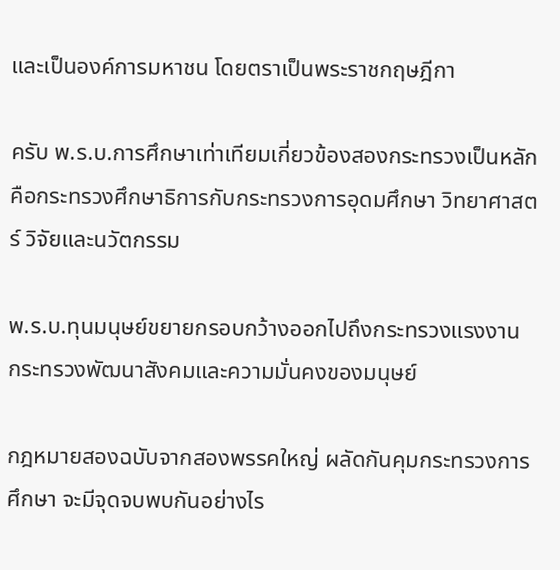และเป็นองค์การมหาชน โดยตราเป็นพระราชกฤษฎีกา

ครับ พ.ร.บ.การศึกษาเท่าเทียมเกี่ยวข้องสองกระทรวงเป็นหลัก คือกระทรวงศึกษาธิการกับกระทรวงการอุดมศึกษา วิทยาศาสตร์ วิจัยและนวัตกรรม

พ.ร.บ.ทุนมนุษย์ขยายกรอบกว้างออกไปถึงกระทรวงแรงงาน กระทรวงพัฒนาสังคมและความมั่นคงของมนุษย์

กฎหมายสองฉบับจากสองพรรคใหญ่ ผลัดกันคุมกระทรวงการศึกษา จะมีจุดจบพบกันอย่างไร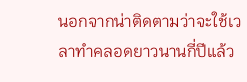นอกจากน่าติดตามว่าจะใช้เวลาทำคลอดยาวนานกี่ปีแล้ว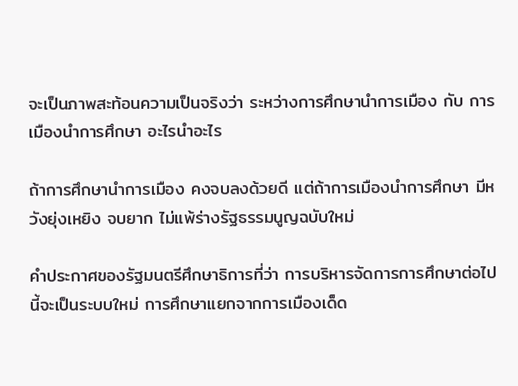จะเป็นภาพสะท้อนความเป็นจริงว่า ระหว่างการศึกษานำการเมือง กับ การเมืองนำการศึกษา อะไรนำอะไร

ถ้าการศึกษานำการเมือง คงจบลงด้วยดี แต่ถ้าการเมืองนำการศึกษา มีหวังยุ่งเหยิง จบยาก ไม่แพ้ร่างรัฐธรรมนูญฉบับใหม่

คำประกาศของรัฐมนตรีศึกษาธิการที่ว่า การบริหารจัดการการศึกษาต่อไปนี้จะเป็นระบบใหม่ การศึกษาแยกจากการเมืองเด็ด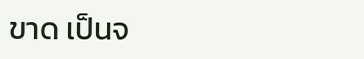ขาด เป็นจ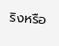ริงหรือ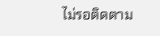ไม่รอติดตาม